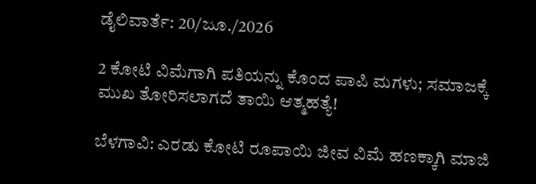ಡೈಲಿವಾರ್ತೆ: 20/ಜೂ./2026

2 ಕೋಟಿ ವಿಮೆಗಾಗಿ ಪತಿಯನ್ನು ಕೊಂದ ಪಾಪಿ ಮಗಳು; ಸಮಾಜಕ್ಕೆ ಮುಖ ತೋರಿಸಲಾಗದೆ ತಾಯಿ ಆತ್ಮಹತ್ಯೆ!

ಬೆಳಗಾವಿ: ಎರಡು ಕೋಟಿ ರೂಪಾಯಿ ಜೀವ ವಿಮೆ ಹಣಕ್ಕಾಗಿ ಮಾಜಿ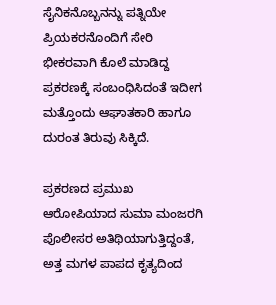ಸೈನಿಕನೊಬ್ಬನನ್ನು ಪತ್ನಿಯೇ ಪ್ರಿಯಕರನೊಂದಿಗೆ ಸೇರಿ ಭೀಕರವಾಗಿ ಕೊಲೆ ಮಾಡಿದ್ದ ಪ್ರಕರಣಕ್ಕೆ ಸಂಬಂಧಿಸಿದಂತೆ ಇದೀಗ ಮತ್ತೊಂದು ಆಘಾತಕಾರಿ ಹಾಗೂ ದುರಂತ ತಿರುವು ಸಿಕ್ಕಿದೆ.

ಪ್ರಕರಣದ ಪ್ರಮುಖ ಆರೋಪಿಯಾದ ಸುಮಾ ಮಂಜರಗಿ ಪೊಲೀಸರ ಅತಿಥಿಯಾಗುತ್ತಿದ್ದಂತೆ, ಅತ್ತ ಮಗಳ ಪಾಪದ ಕೃತ್ಯದಿಂದ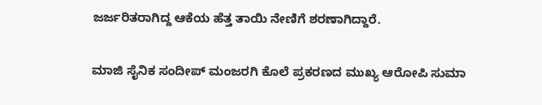ಜರ್ಜರಿತರಾಗಿದ್ದ ಆಕೆಯ ಹೆತ್ತ ತಾಯಿ ನೇಣಿಗೆ ಶರಣಾಗಿದ್ದಾರೆ.

ಮಾಜಿ ಸೈನಿಕ ಸಂದೀಪ್ ಮಂಜರಗಿ ಕೊಲೆ ಪ್ರಕರಣದ ಮುಖ್ಯ ಆರೋಪಿ ಸುಮಾ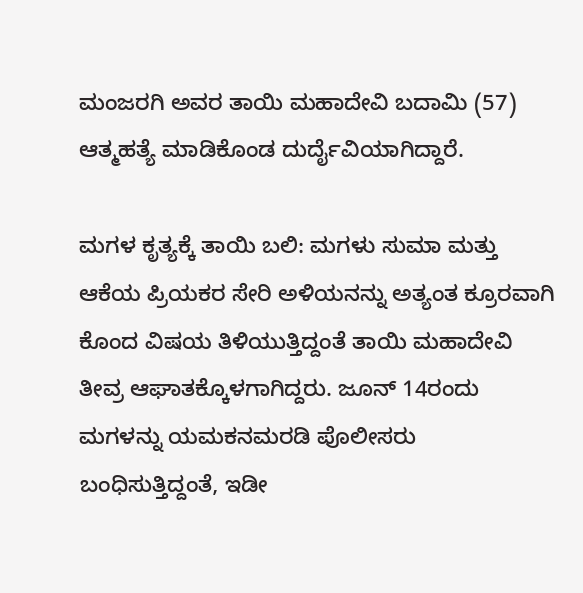ಮಂಜರಗಿ ಅವರ ತಾಯಿ ಮಹಾದೇವಿ ಬದಾಮಿ (57) ಆತ್ಮಹತ್ಯೆ ಮಾಡಿಕೊಂಡ ದುರ್ದೈವಿಯಾಗಿದ್ದಾರೆ.

ಮಗಳ ಕೃತ್ಯಕ್ಕೆ ತಾಯಿ ಬಲಿ: ಮಗಳು ಸುಮಾ ಮತ್ತು ಆಕೆಯ ಪ್ರಿಯಕರ ಸೇರಿ ಅಳಿಯನನ್ನು ಅತ್ಯಂತ ಕ್ರೂರವಾಗಿ ಕೊಂದ ವಿಷಯ ತಿಳಿಯುತ್ತಿದ್ದಂತೆ ತಾಯಿ ಮಹಾದೇವಿ ತೀವ್ರ ಆಘಾತಕ್ಕೊಳಗಾಗಿದ್ದರು. ಜೂನ್ 14ರಂದು ಮಗಳನ್ನು ಯಮಕನಮರಡಿ ಪೊಲೀಸರು ಬಂಧಿಸುತ್ತಿದ್ದಂತೆ, ಇಡೀ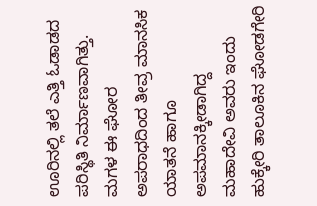ಊರಿನಲ್ಲಿ ತಲೆ ಎತ್ತಿ ಓಡಾಡದ ಪರಿಸ್ಥಿತಿ ನಿರ್ಮಾಣವಾಗಿತ್ತು. ಮಗಳ ಈ ಘೋರ ಅಪರಾಧದಿಂದ ತೀವ್ರ ಮಾನಸಿಕ ಯಾತನೆ ಹಾಗೂ ಅಪಮಾನಕ್ಕೀಡಾಗಿದ್ದ ಮಹಾದೇವಿ ಅವರು ಇಂದು ಹುಕ್ಕೇರಿ ತಾಲೂಕಿನ ಘೋಡಗೇರಿ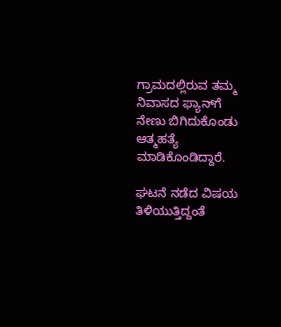ಗ್ರಾಮದಲ್ಲಿರುವ ತಮ್ಮ ನಿವಾಸದ ಫ್ಯಾನ್‌ಗೆ ನೇಣು ಬಿಗಿದುಕೊಂಡು ಆತ್ಮಹತ್ಯೆ ಮಾಡಿಕೊಂಡಿದ್ದಾರೆ.

ಘಟನೆ ನಡೆದ ವಿಷಯ ತಿಳಿಯುತ್ತಿದ್ದಂತೆ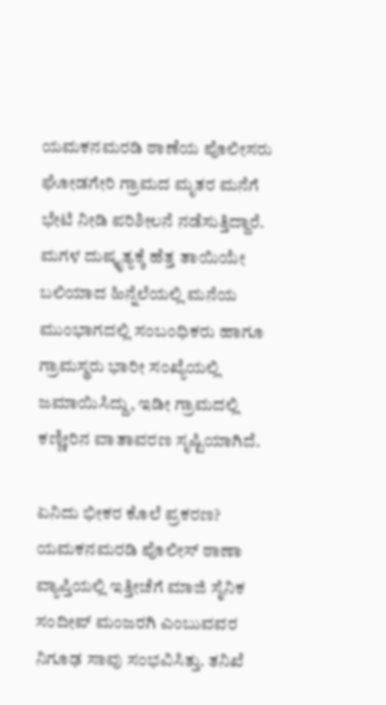ಯಮಕನಮರಡಿ ಠಾಣೆಯ ಪೊಲೀಸರು ಘೋಡಗೇರಿ ಗ್ರಾಮದ ಮೃತರ ಮನೆಗೆ ಭೇಟಿ ನೀಡಿ ಪರಿಶೀಲನೆ ನಡೆಸುತ್ತಿದ್ದಾರೆ. ಮಗಳ ದುಷ್ಕೃತ್ಯಕ್ಕೆ ಹೆತ್ತ ತಾಯಿಯೇ ಬಲಿಯಾದ ಹಿನ್ನೆಲೆಯಲ್ಲಿ ಮನೆಯ ಮುಂಭಾಗದಲ್ಲಿ ಸಂಬಂಧಿಕರು ಹಾಗೂ ಗ್ರಾಮಸ್ಥರು ಭಾರೀ ಸಂಖ್ಯೆಯಲ್ಲಿ ಜಮಾಯಿಸಿದ್ದು, ಇಡೀ ಗ್ರಾಮದಲ್ಲಿ ಕಣ್ಣೀರಿನ ವಾತಾವರಣ ಸೃಷ್ಟಿಯಾಗಿದೆ.

ಏನಿದು ಭೀಕರ ಕೊಲೆ ಪ್ರಕರಣ?
ಯಮಕನಮರಡಿ ಪೊಲೀಸ್ ಠಾಣಾ ವ್ಯಾಪ್ತಿಯಲ್ಲಿ ಇತ್ತೀಚೆಗೆ ಮಾಜಿ ಸೈನಿಕ ಸಂದೀಪ್ ಮಂಜರಗಿ ಎಂಬುವವರ ನಿಗೂಢ ಸಾವು ಸಂಭವಿಸಿತ್ತು. ತನಿಖೆ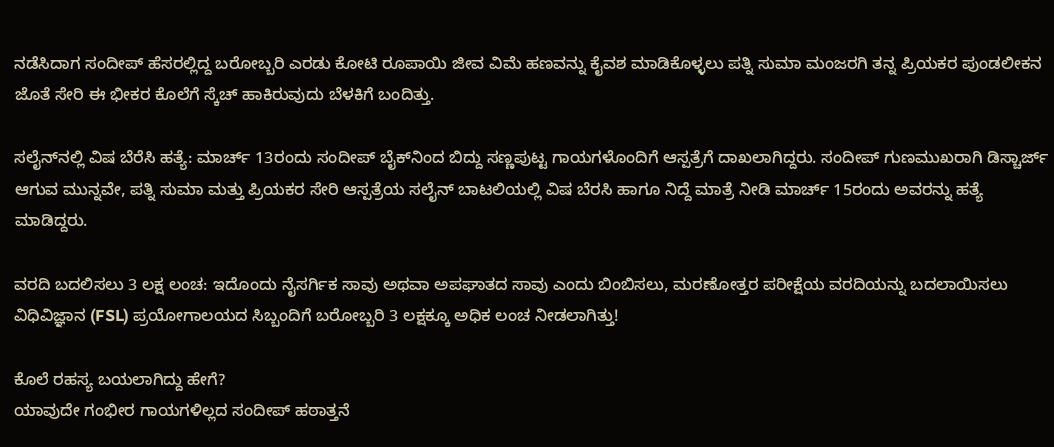ನಡೆಸಿದಾಗ ಸಂದೀಪ್ ಹೆಸರಲ್ಲಿದ್ದ ಬರೋಬ್ಬರಿ ಎರಡು ಕೋಟಿ ರೂಪಾಯಿ ಜೀವ ವಿಮೆ ಹಣವನ್ನು ಕೈವಶ ಮಾಡಿಕೊಳ್ಳಲು ಪತ್ನಿ ಸುಮಾ ಮಂಜರಗಿ ತನ್ನ ಪ್ರಿಯಕರ ಪುಂಡಲೀಕನ ಜೊತೆ ಸೇರಿ ಈ ಭೀಕರ ಕೊಲೆಗೆ ಸ್ಕೆಚ್ ಹಾಕಿರುವುದು ಬೆಳಕಿಗೆ ಬಂದಿತ್ತು.

ಸಲೈನ್‌ನಲ್ಲಿ ವಿಷ ಬೆರೆಸಿ ಹತ್ಯೆ: ಮಾರ್ಚ್ 13ರಂದು ಸಂದೀಪ್ ಬೈಕ್‌ನಿಂದ ಬಿದ್ದು ಸಣ್ಣಪುಟ್ಟ ಗಾಯಗಳೊಂದಿಗೆ ಆಸ್ಪತ್ರೆಗೆ ದಾಖಲಾಗಿದ್ದರು. ಸಂದೀಪ್‌ ಗುಣಮುಖರಾಗಿ ಡಿಸ್ಚಾರ್ಜ್ ಆಗುವ ಮುನ್ನವೇ, ಪತ್ನಿ ಸುಮಾ ಮತ್ತು ಪ್ರಿಯಕರ ಸೇರಿ ಆಸ್ಪತ್ರೆಯ ಸಲೈನ್ ಬಾಟಲಿಯಲ್ಲಿ ವಿಷ ಬೆರಸಿ ಹಾಗೂ ನಿದ್ದೆ ಮಾತ್ರೆ ನೀಡಿ ಮಾರ್ಚ್ 15ರಂದು ಅವರನ್ನು ಹತ್ಯೆ ಮಾಡಿದ್ದರು.

ವರದಿ ಬದಲಿಸಲು 3 ಲಕ್ಷ ಲಂಚ: ಇದೊಂದು ನೈಸರ್ಗಿಕ ಸಾವು ಅಥವಾ ಅಪಘಾತದ ಸಾವು ಎಂದು ಬಿಂಬಿಸಲು, ಮರಣೋತ್ತರ ಪರೀಕ್ಷೆಯ ವರದಿಯನ್ನು ಬದಲಾಯಿಸಲು ವಿಧಿವಿಜ್ಞಾನ (FSL) ಪ್ರಯೋಗಾಲಯದ ಸಿಬ್ಬಂದಿಗೆ ಬರೋಬ್ಬರಿ 3 ಲಕ್ಷಕ್ಕೂ ಅಧಿಕ ಲಂಚ ನೀಡಲಾಗಿತ್ತು!

ಕೊಲೆ ರಹಸ್ಯ ಬಯಲಾಗಿದ್ದು ಹೇಗೆ?
ಯಾವುದೇ ಗಂಭೀರ ಗಾಯಗಳಿಲ್ಲದ ಸಂದೀಪ್ ಹಠಾತ್ತನೆ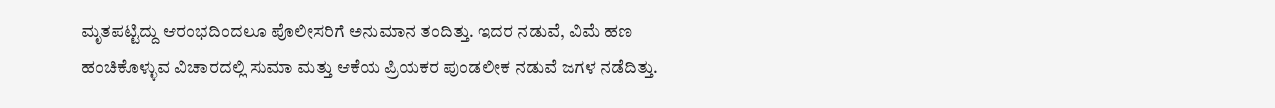ಮೃತಪಟ್ಟಿದ್ದು ಆರಂಭದಿಂದಲೂ ಪೊಲೀಸರಿಗೆ ಅನುಮಾನ ತಂದಿತ್ತು. ಇದರ ನಡುವೆ, ವಿಮೆ ಹಣ ಹಂಚಿಕೊಳ್ಳುವ ವಿಚಾರದಲ್ಲಿ ಸುಮಾ ಮತ್ತು ಆಕೆಯ ಪ್ರಿಯಕರ ಪುಂಡಲೀಕ ನಡುವೆ ಜಗಳ ನಡೆದಿತ್ತು.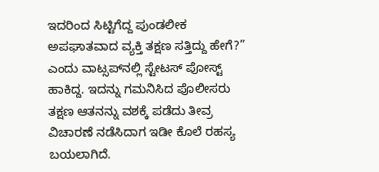ಇದರಿಂದ ಸಿಟ್ಟಿಗೆದ್ದ ಪುಂಡಲೀಕ ಅಪಘಾತವಾದ ವ್ಯಕ್ತಿ ತಕ್ಷಣ ಸತ್ತಿದ್ದು ಹೇಗೆ?” ಎಂದು ವಾಟ್ಸಪ್‌ನಲ್ಲಿ ಸ್ಟೇಟಸ್ ಪೋಸ್ಟ್ ಹಾಕಿದ್ದ. ಇದನ್ನು ಗಮನಿಸಿದ ಪೊಲೀಸರು ತಕ್ಷಣ ಆತನನ್ನು ವಶಕ್ಕೆ ಪಡೆದು ತೀವ್ರ ವಿಚಾರಣೆ ನಡೆಸಿದಾಗ ಇಡೀ ಕೊಲೆ ರಹಸ್ಯ ಬಯಲಾಗಿದೆ.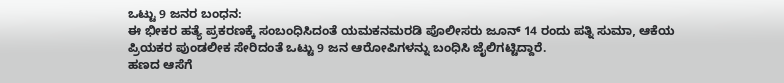ಒಟ್ಟು 9 ಜನರ ಬಂಧನ:
ಈ ಭೀಕರ ಹತ್ಯೆ ಪ್ರಕರಣಕ್ಕೆ ಸಂಬಂಧಿಸಿದಂತೆ ಯಮಕನಮರಡಿ ಪೊಲೀಸರು ಜೂನ್ 14 ರಂದು ಪತ್ನಿ ಸುಮಾ, ಆಕೆಯ ಪ್ರಿಯಕರ ಪುಂಡಲೀಕ ಸೇರಿದಂತೆ ಒಟ್ಟು 9 ಜನ ಆರೋಪಿಗಳನ್ನು ಬಂಧಿಸಿ ಜೈಲಿಗಟ್ಟಿದ್ದಾರೆ.
ಹಣದ ಆಸೆಗೆ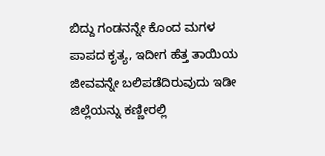ಬಿದ್ದು ಗಂಡನನ್ನೇ ಕೊಂದ ಮಗಳ ಪಾಪದ ಕೃತ್ಯ, ಇದೀಗ ಹೆತ್ತ ತಾಯಿಯ ಜೀವವನ್ನೇ ಬಲಿಪಡೆದಿರುವುದು ಇಡೀ ಜಿಲ್ಲೆಯನ್ನು ಕಣ್ಣೀರಲ್ಲಿ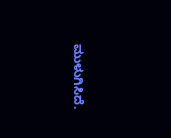ಮುಳುಗಿಸಿದೆ.